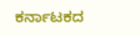ಕರ್ನಾಟಕದ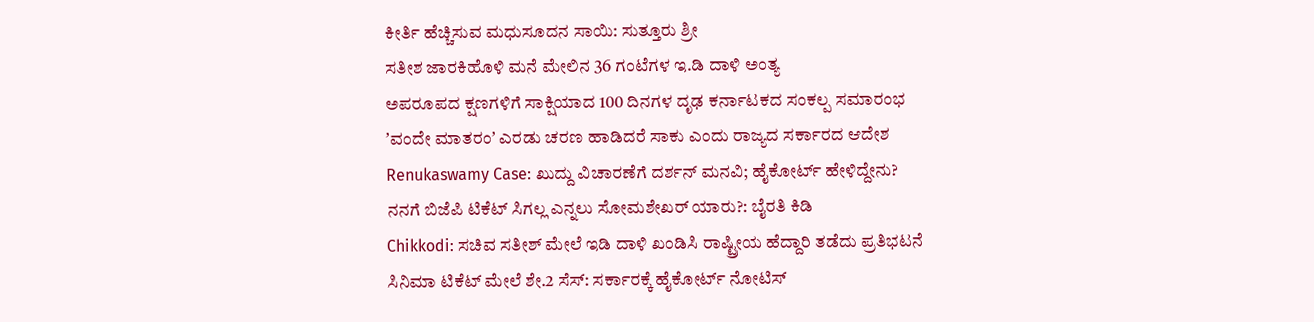ಕೀರ್ತಿ ಹೆಚ್ಚಿಸುವ ಮಧುಸೂದನ ಸಾಯಿ: ಸುತ್ತೂರು ಶ್ರೀ
ಸತೀಶ ಜಾರಕಿಹೊಳಿ ಮನೆ ಮೇಲಿನ 36 ಗಂಟೆಗಳ ಇ.ಡಿ ದಾಳಿ ಅಂತ್ಯ
ಅಪರೂಪದ ಕ್ಷಣಗಳಿಗೆ ಸಾಕ್ಷಿಯಾದ 100 ದಿನಗಳ ದೃಢ ಕರ್ನಾಟಕದ ಸಂಕಲ್ಪ ಸಮಾರಂಭ
ʼವಂದೇ ಮಾತರಂʼ ಎರಡು ಚರಣ ಹಾಡಿದರೆ ಸಾಕು ಎಂದು ರಾಜ್ಯದ ಸರ್ಕಾರದ ಆದೇಶ
Renukaswamy Case: ಖುದ್ದು ವಿಚಾರಣೆಗೆ ದರ್ಶನ್ ಮನವಿ; ಹೈಕೋರ್ಟ್ ಹೇಳಿದ್ದೇನು?
ನನಗೆ ಬಿಜೆಪಿ ಟಿಕೆಟ್ ಸಿಗಲ್ಲ ಎನ್ನಲು ಸೋಮಶೇಖರ್ ಯಾರು?: ಬೈರತಿ ಕಿಡಿ
Chikkodi: ಸಚಿವ ಸತೀಶ್ ಮೇಲೆ ಇಡಿ ದಾಳಿ ಖಂಡಿಸಿ ರಾಷ್ಟ್ರೀಯ ಹೆದ್ದಾರಿ ತಡೆದು ಪ್ರತಿಭಟನೆ
ಸಿನಿಮಾ ಟಿಕೆಟ್ ಮೇಲೆ ಶೇ.2 ಸೆಸ್: ಸರ್ಕಾರಕ್ಕೆ ಹೈಕೋರ್ಟ್ ನೋಟಿಸ್